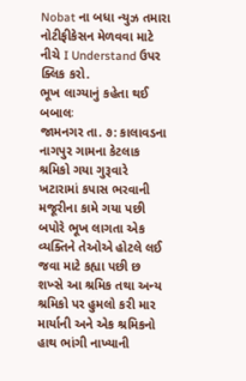Nobat ના બધા ન્યુઝ તમારા નોટીફીકેસન મેળવવા માટે નીચે I Understand ઉપર ક્લિક કરો.
ભૂખ લાગ્યાનું કહેતા થઈ બબાલઃ
જામનગર તા. ૭: કાલાવડના નાગપુર ગામના કેટલાક શ્રમિકો ગયા ગુરૂવારે ખટારામાં કપાસ ભરવાની મજૂરીના કામે ગયા પછી બપોરે ભૂખ લાગતા એક વ્યક્તિને તેઓએ હોટલે લઈ જવા માટે કહ્યા પછી છ શખ્સે આ શ્રમિક તથા અન્ય શ્રમિકો પર હુમલો કરી માર માર્યાની અને એક શ્રમિકનો હાથ ભાંગી નાખ્યાની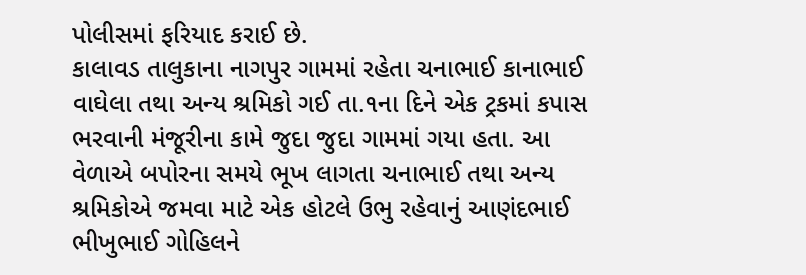પોલીસમાં ફરિયાદ કરાઈ છે.
કાલાવડ તાલુકાના નાગપુર ગામમાં રહેતા ચનાભાઈ કાનાભાઈ વાઘેલા તથા અન્ય શ્રમિકો ગઈ તા.૧ના દિને એક ટ્રકમાં કપાસ ભરવાની મંજૂરીના કામે જુદા જુદા ગામમાં ગયા હતા. આ વેળાએ બપોરના સમયે ભૂખ લાગતા ચનાભાઈ તથા અન્ય શ્રમિકોએ જમવા માટે એક હોટલે ઉભુ રહેવાનું આણંદભાઈ ભીખુભાઈ ગોહિલને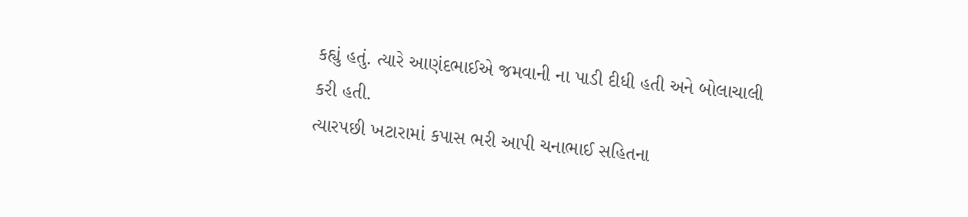કહ્યું હતું. ત્યારે આણંદભાઈએ જમવાની ના પાડી દીધી હતી અને બોલાચાલી કરી હતી.
ત્યારપછી ખટારામાં કપાસ ભરી આપી ચનાભાઈ સહિતના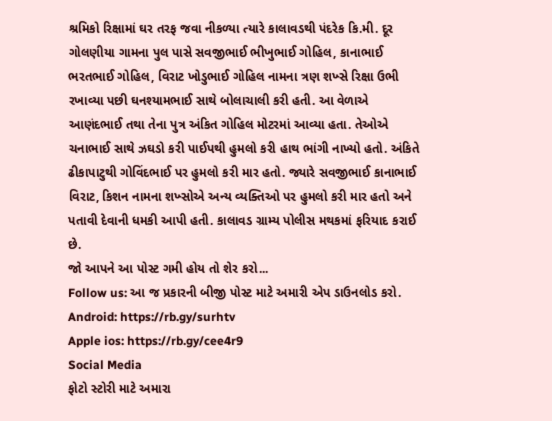શ્રમિકો રિક્ષામાં ઘર તરફ જવા નીકળ્યા ત્યારે કાલાવડથી પંદરેક કિ.મી. દૂર ગોલણીયા ગામના પુલ પાસે સવજીભાઈ ભીખુભાઈ ગોહિલ, કાનાભાઈ ભરતભાઈ ગોહિલ, વિરાટ ખોડુભાઈ ગોહિલ નામના ત્રણ શખ્સે રિક્ષા ઉભી રખાવ્યા પછી ઘનશ્યામભાઈ સાથે બોલાચાલી કરી હતી. આ વેળાએ આણંદભાઈ તથા તેના પુત્ર અંકિત ગોહિલ મોટરમાં આવ્યા હતા. તેઓએ ચનાભાઈ સાથે ઝઘડો કરી પાઈપથી હુમલો કરી હાથ ભાંગી નાખ્યો હતો. અંકિતે ઢીકાપાટુથી ગોવિંદભાઈ પર હુમલો કરી માર હતો. જ્યારે સવજીભાઈ કાનાભાઈ વિરાટ, કિશન નામના શખ્સોએ અન્ય વ્યક્તિઓ પર હુમલો કરી માર હતો અને પતાવી દેવાની ધમકી આપી હતી. કાલાવડ ગ્રામ્ય પોલીસ મથકમાં ફરિયાદ કરાઈ છે.
જો આપને આ પોસ્ટ ગમી હોય તો શેર કરો...
Follow us: આ જ પ્રકારની બીજી પોસ્ટ માટે અમારી એપ ડાઉનલોડ કરો.
Android: https://rb.gy/surhtv
Apple ios: https://rb.gy/cee4r9
Social Media
ફોટો સ્ટોરી માટે અમારા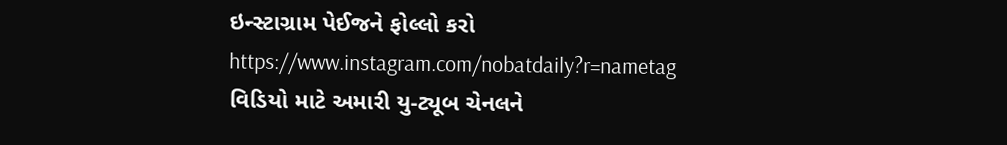ઇન્સ્ટાગ્રામ પેઈજને ફોલ્લો કરો
https://www.instagram.com/nobatdaily?r=nametag
વિડિયો માટે અમારી યુ-ટ્યૂબ ચેનલને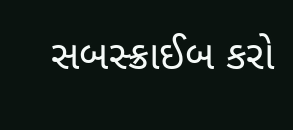સબસ્ક્રાઈબ કરો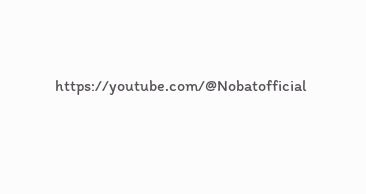https://youtube.com/@Nobatofficial